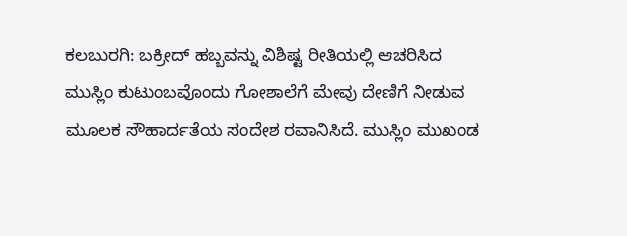ಕಲಬುರಗಿ: ಬಕ್ರೀದ್ ಹಬ್ಬವನ್ನು ವಿಶಿಷ್ಟ ರೀತಿಯಲ್ಲಿ ಆಚರಿಸಿದ ಮುಸ್ಲಿಂ ಕುಟುಂಬವೊಂದು ಗೋಶಾಲೆಗೆ ಮೇವು ದೇಣಿಗೆ ನೀಡುವ ಮೂಲಕ ಸೌಹಾರ್ದತೆಯ ಸಂದೇಶ ರವಾನಿಸಿದೆ. ಮುಸ್ಲಿಂ ಮುಖಂಡ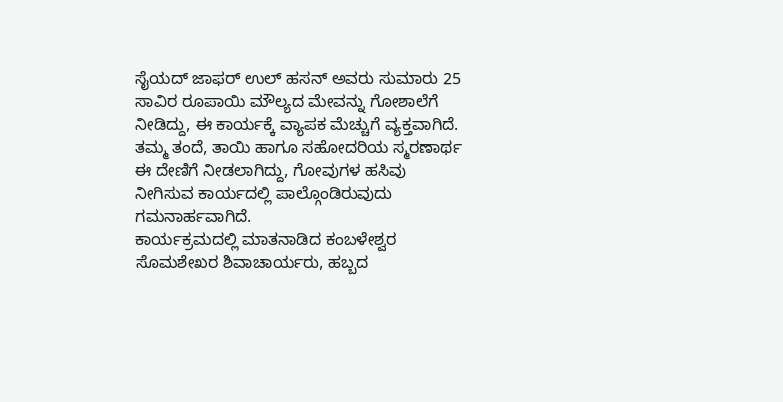ಸೈಯದ್ ಜಾಫರ್ ಉಲ್ ಹಸನ್ ಅವರು ಸುಮಾರು 25 ಸಾವಿರ ರೂಪಾಯಿ ಮೌಲ್ಯದ ಮೇವನ್ನು ಗೋಶಾಲೆಗೆ ನೀಡಿದ್ದು, ಈ ಕಾರ್ಯಕ್ಕೆ ವ್ಯಾಪಕ ಮೆಚ್ಚುಗೆ ವ್ಯಕ್ತವಾಗಿದೆ.
ತಮ್ಮ ತಂದೆ, ತಾಯಿ ಹಾಗೂ ಸಹೋದರಿಯ ಸ್ಮರಣಾರ್ಥ ಈ ದೇಣಿಗೆ ನೀಡಲಾಗಿದ್ದು, ಗೋವುಗಳ ಹಸಿವು ನೀಗಿಸುವ ಕಾರ್ಯದಲ್ಲಿ ಪಾಲ್ಗೊಂಡಿರುವುದು ಗಮನಾರ್ಹವಾಗಿದೆ.
ಕಾರ್ಯಕ್ರಮದಲ್ಲಿ ಮಾತನಾಡಿದ ಕಂಬಳೇಶ್ವರ ಸೊಮಶೇಖರ ಶಿವಾಚಾರ್ಯರು, ಹಬ್ಬದ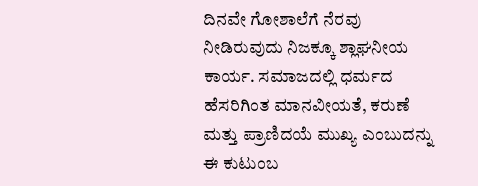ದಿನವೇ ಗೋಶಾಲೆಗೆ ನೆರವು ನೀಡಿರುವುದು ನಿಜಕ್ಕೂ ಶ್ಲಾಘನೀಯ ಕಾರ್ಯ. ಸಮಾಜದಲ್ಲಿ ಧರ್ಮದ ಹೆಸರಿಗಿಂತ ಮಾನವೀಯತೆ, ಕರುಣೆ ಮತ್ತು ಪ್ರಾಣಿದಯೆ ಮುಖ್ಯ ಎಂಬುದನ್ನು ಈ ಕುಟುಂಬ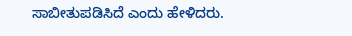ಸಾಬೀತುಪಡಿಸಿದೆ ಎಂದು ಹೇಳಿದರು.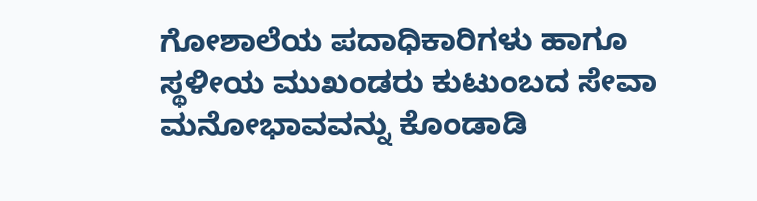ಗೋಶಾಲೆಯ ಪದಾಧಿಕಾರಿಗಳು ಹಾಗೂ ಸ್ಥಳೀಯ ಮುಖಂಡರು ಕುಟುಂಬದ ಸೇವಾ ಮನೋಭಾವವನ್ನು ಕೊಂಡಾಡಿ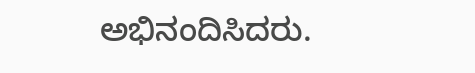ಅಭಿನಂದಿಸಿದರು.